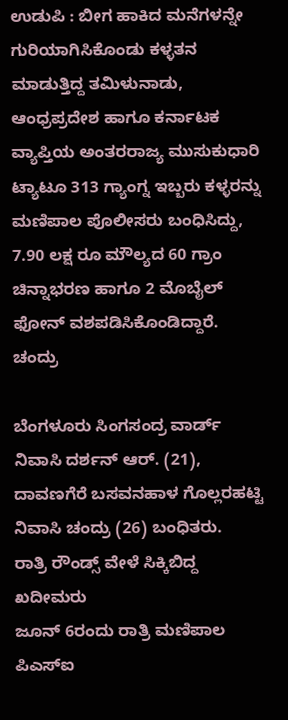ಉಡುಪಿ : ಬೀಗ ಹಾಕಿದ ಮನೆಗಳನ್ನೇ ಗುರಿಯಾಗಿಸಿಕೊಂಡು ಕಳ್ಳತನ ಮಾಡುತ್ತಿದ್ದ ತಮಿಳುನಾಡು, ಆಂಧ್ರಪ್ರದೇಶ ಹಾಗೂ ಕರ್ನಾಟಕ ವ್ಯಾಪ್ತಿಯ ಅಂತರರಾಜ್ಯ ಮುಸುಕುಧಾರಿ ಟ್ಯಾಟೂ 313 ಗ್ಯಾಂಗ್ನ ಇಬ್ಬರು ಕಳ್ಳರನ್ನು ಮಣಿಪಾಲ ಪೊಲೀಸರು ಬಂಧಿಸಿದ್ದು, 7.90 ಲಕ್ಷ ರೂ ಮೌಲ್ಯದ 60 ಗ್ರಾಂ ಚಿನ್ನಾಭರಣ ಹಾಗೂ 2 ಮೊಬೈಲ್ ಫೋನ್ ವಶಪಡಿಸಿಕೊಂಡಿದ್ದಾರೆ.
ಚಂದ್ರು

ಬೆಂಗಳೂರು ಸಿಂಗಸಂದ್ರ ವಾರ್ಡ್ ನಿವಾಸಿ ದರ್ಶನ್ ಆರ್. (21), ದಾವಣಗೆರೆ ಬಸವನಹಾಳ ಗೊಲ್ಲರಹಟ್ಟಿ ನಿವಾಸಿ ಚಂದ್ರು (26) ಬಂಧಿತರು.
ರಾತ್ರಿ ರೌಂಡ್ಸ್ ವೇಳೆ ಸಿಕ್ಕಿಬಿದ್ದ ಖದೀಮರು
ಜೂನ್ 6ರಂದು ರಾತ್ರಿ ಮಣಿಪಾಲ ಪಿಎಸ್ಐ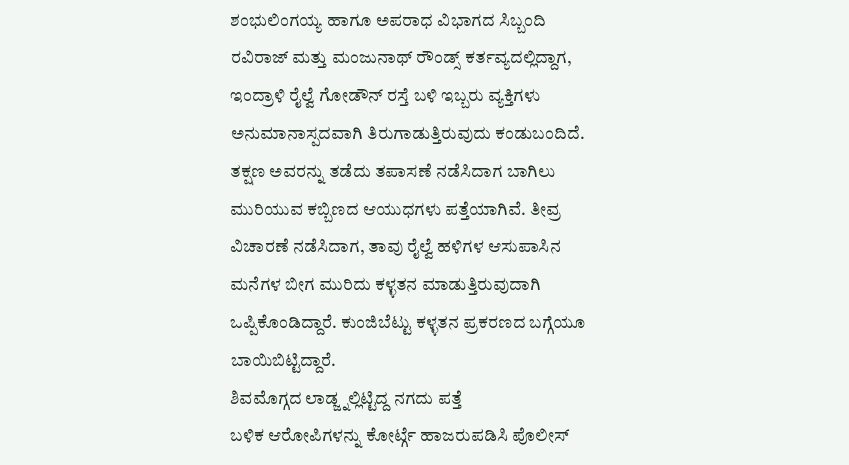ಶಂಭುಲಿಂಗಯ್ಯ ಹಾಗೂ ಅಪರಾಧ ವಿಭಾಗದ ಸಿಬ್ಬಂದಿ ರವಿರಾಜ್ ಮತ್ತು ಮಂಜುನಾಥ್ ರೌಂಡ್ಸ್ ಕರ್ತವ್ಯದಲ್ಲಿದ್ದಾಗ, ಇಂದ್ರಾಳಿ ರೈಲ್ವೆ ಗೋಡೌನ್ ರಸ್ತೆ ಬಳಿ ಇಬ್ಬರು ವ್ಯಕ್ತಿಗಳು ಅನುಮಾನಾಸ್ಪದವಾಗಿ ತಿರುಗಾಡುತ್ತಿರುವುದು ಕಂಡುಬಂದಿದೆ. ತಕ್ಷಣ ಅವರನ್ನು ತಡೆದು ತಪಾಸಣೆ ನಡೆಸಿದಾಗ ಬಾಗಿಲು ಮುರಿಯುವ ಕಬ್ಬಿಣದ ಆಯುಧಗಳು ಪತ್ತೆಯಾಗಿವೆ. ತೀವ್ರ ವಿಚಾರಣೆ ನಡೆಸಿದಾಗ, ತಾವು ರೈಲ್ವೆ ಹಳಿಗಳ ಆಸುಪಾಸಿನ ಮನೆಗಳ ಬೀಗ ಮುರಿದು ಕಳ್ಳತನ ಮಾಡುತ್ತಿರುವುದಾಗಿ ಒಪ್ಪಿಕೊಂಡಿದ್ದಾರೆ. ಕುಂಜಿಬೆಟ್ಟು ಕಳ್ಳತನ ಪ್ರಕರಣದ ಬಗ್ಗೆಯೂ ಬಾಯಿಬಿಟ್ಟಿದ್ದಾರೆ.
ಶಿವಮೊಗ್ಗದ ಲಾಡ್ಜ್ನಲ್ಲಿಟ್ಟಿದ್ದ ನಗದು ಪತ್ತೆ
ಬಳಿಕ ಆರೋಪಿಗಳನ್ನು ಕೋರ್ಟ್ಗೆ ಹಾಜರುಪಡಿಸಿ ಪೊಲೀಸ್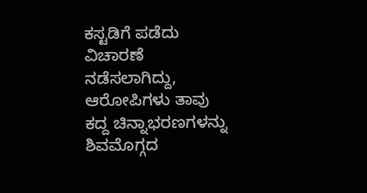ಕಸ್ಟಡಿಗೆ ಪಡೆದು ವಿಚಾರಣೆ ನಡೆಸಲಾಗಿದ್ದು, ಆರೋಪಿಗಳು ತಾವು ಕದ್ದ ಚಿನ್ನಾಭರಣಗಳನ್ನು ಶಿವಮೊಗ್ಗದ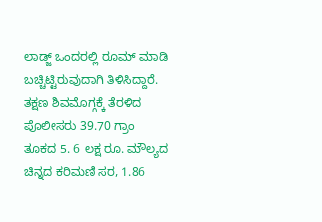ಲಾಡ್ಜ್ ಒಂದರಲ್ಲಿ ರೂಮ್ ಮಾಡಿ ಬಚ್ಚಿಟ್ಟಿರುವುದಾಗಿ ತಿಳಿಸಿದ್ದಾರೆ. ತಕ್ಷಣ ಶಿವಮೊಗ್ಗಕ್ಕೆ ತೆರಳಿದ ಪೊಲೀಸರು 39.70 ಗ್ರಾಂ ತೂಕದ 5. 6 ಲಕ್ಷ ರೂ. ಮೌಲ್ಯದ ಚಿನ್ನದ ಕರಿಮಣಿ ಸರ, 1.86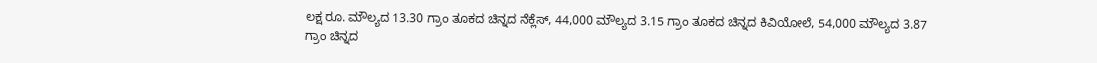ಲಕ್ಷ ರೂ. ಮೌಲ್ಯದ 13.30 ಗ್ರಾಂ ತೂಕದ ಚಿನ್ನದ ನೆಕ್ಲೆಸ್, 44,000 ಮೌಲ್ಯದ 3.15 ಗ್ರಾಂ ತೂಕದ ಚಿನ್ನದ ಕಿವಿಯೋಲೆ, 54,000 ಮೌಲ್ಯದ 3.87 ಗ್ರಾಂ ಚಿನ್ನದ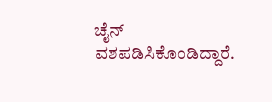ಚೈನ್ ವಶಪಡಿಸಿಕೊಂಡಿದ್ದಾರೆ.